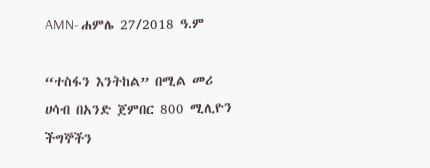AMN- ሐምሌ 27/2018 ዓ.ም

“ተስፋን እንትከል” በሚል መሪ ሀሳብ በአንድ ጀምበር 800 ሚሊዮን ችግኞችን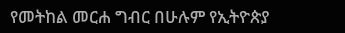የመትከል መርሐ ግብር በሁሉም የኢትዮጵያ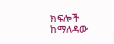ክፍሎች ከማለዳው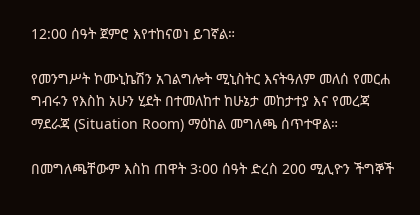12:00 ሰዓት ጀምሮ እየተከናወነ ይገኛል።

የመንግሥት ኮሙኒኬሽን አገልግሎት ሚኒስትር እናትዓለም መለሰ የመርሐ ግብሩን የእስከ አሁን ሂደት በተመለከተ ከሁኔታ መከታተያ እና የመረጃ ማደራጃ (Situation Room) ማዕከል መግለጫ ሰጥተዋል።

በመግለጫቸውም እስከ ጠዋት 3፡00 ሰዓት ድረስ 200 ሚሊዮን ችግኞች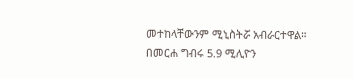መተከላቸውንም ሚኒስትሯ አብራርተዋል።
በመርሐ ግብሩ 5.9 ሚሊዮን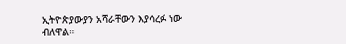ኢትዮጵያውያን አሻራቸውን እያሳረፉ ነው ብለዋል።